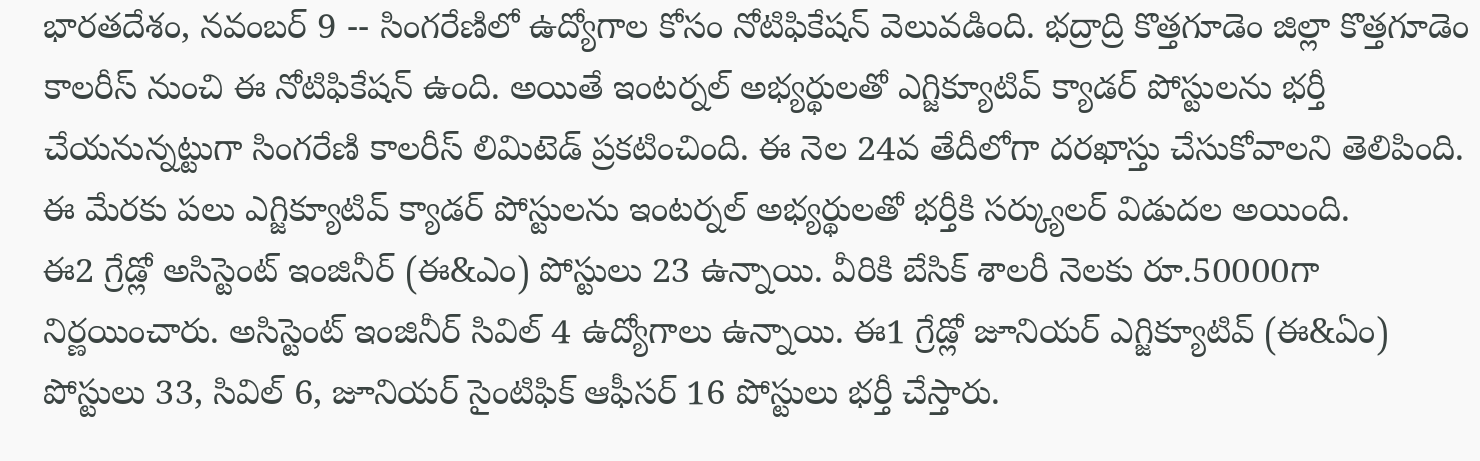భారతదేశం, నవంబర్ 9 -- సింగరేణిలో ఉద్యోగాల కోసం నోటిఫికేషన్ వెలువడింది. భద్రాద్రి కొత్తగూడెం జిల్లా కొత్తగూడెం కాలరీస్ నుంచి ఈ నోటిఫికేషన్ ఉంది. అయితే ఇంటర్నల్ అభ్యర్థులతో ఎగ్జిక్యూటివ్ క్యాడర్ పోస్టులను భర్తీ చేయనున్నట్టుగా సింగరేణి కాలరీస్ లిమిటెడ్ ప్రకటించింది. ఈ నెల 24వ తేదీలోగా దరఖాస్తు చేసుకోవాలని తెలిపింది. ఈ మేరకు పలు ఎగ్జిక్యూటివ్ క్యాడర్ పోస్టులను ఇంటర్నల్ అభ్యర్థులతో భర్తీకి సర్క్యులర్ విడుదల అయింది.
ఈ2 గ్రేడ్లో అసిస్టెంట్ ఇంజినీర్ (ఈ&ఎం) పోస్టులు 23 ఉన్నాయి. వీరికి బేసిక్ శాలరీ నెలకు రూ.50000గా నిర్ణయించారు. అసిస్టెంట్ ఇంజినీర్ సివిల్ 4 ఉద్యోగాలు ఉన్నాయి. ఈ1 గ్రేడ్లో జూనియర్ ఎగ్జిక్యూటివ్ (ఈ&ఏం) పోస్టులు 33, సివిల్ 6, జూనియర్ సైంటిఫిక్ ఆఫీసర్ 16 పోస్టులు భర్తీ చేస్తారు.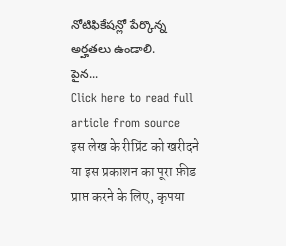నోటిఫికేషన్లో పేర్కొన్న అర్హతలు ఉండాలి.
పైన...
Click here to read full article from source
इस लेख के रीप्रिंट को खरीदने या इस प्रकाशन का पूरा फ़ीड प्राप्त करने के लिए, कृपया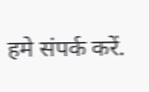हमे संपर्क करें.